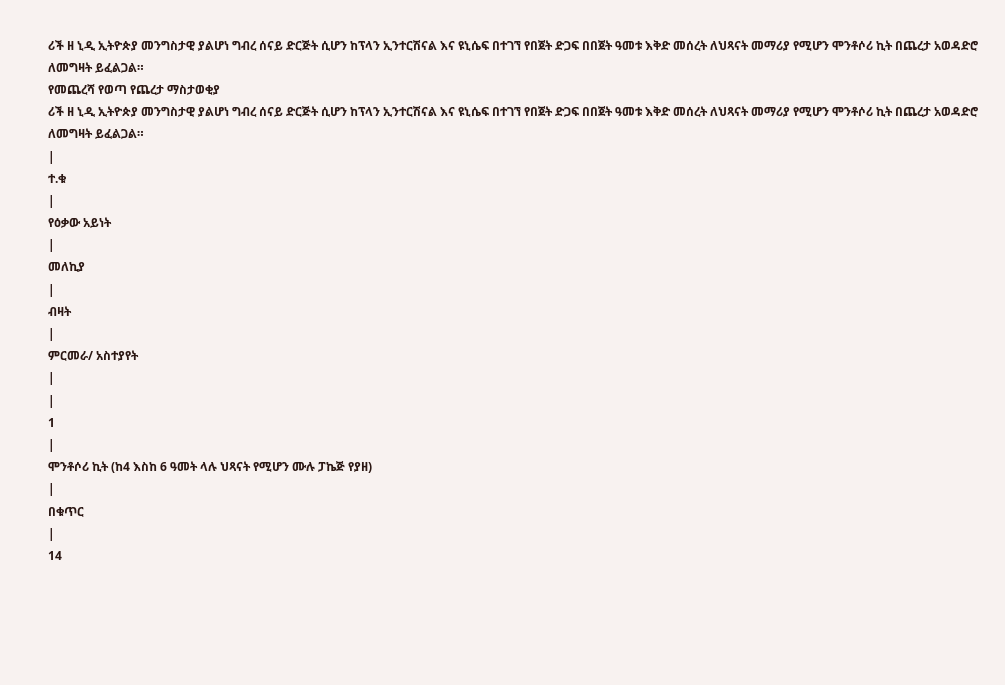ሪች ዘ ኒዲ ኢትዮጵያ መንግስታዊ ያልሆነ ግብረ ሰናይ ድርጅት ሲሆን ከፕላን ኢንተርሽናል እና ዩኒሴፍ በተገኘ የበጀት ድጋፍ በበጀት ዓመቱ እቅድ መሰረት ለህጻናት መማሪያ የሚሆን ሞንቶሶሪ ኪት በጨረታ አወዳድሮ ለመግዛት ይፈልጋል።
የመጨረሻ የወጣ የጨረታ ማስታወቂያ
ሪች ዘ ኒዲ ኢትዮጵያ መንግስታዊ ያልሆነ ግብረ ሰናይ ድርጅት ሲሆን ከፕላን ኢንተርሽናል እና ዩኒሴፍ በተገኘ የበጀት ድጋፍ በበጀት ዓመቱ እቅድ መሰረት ለህጻናት መማሪያ የሚሆን ሞንቶሶሪ ኪት በጨረታ አወዳድሮ ለመግዛት ይፈልጋል።
|
ተ.ቁ
|
የዕቃው አይነት
|
መለኪያ
|
ብዛት
|
ምርመራ/ አስተያየት
|
|
1
|
ሞንቶሶሪ ኪት (ከ4 እስከ 6 ዓመት ላሉ ህጻናት የሚሆን ሙሉ ፓኬጅ የያዘ)
|
በቁጥር
|
14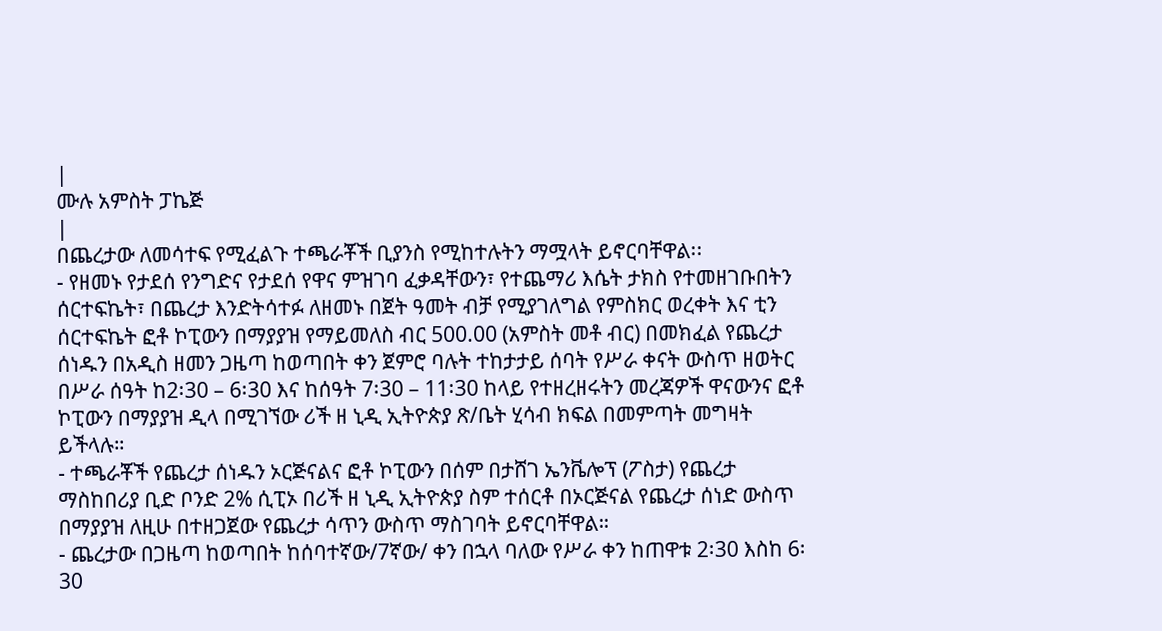|
ሙሉ አምስት ፓኬጅ
|
በጨረታው ለመሳተፍ የሚፈልጉ ተጫራቾች ቢያንስ የሚከተሉትን ማሟላት ይኖርባቸዋል፡፡
- የዘመኑ የታደሰ የንግድና የታደሰ የዋና ምዝገባ ፈቃዳቸውን፣ የተጨማሪ እሴት ታክስ የተመዘገቡበትን ሰርተፍኬት፣ በጨረታ እንድትሳተፉ ለዘመኑ በጀት ዓመት ብቻ የሚያገለግል የምስክር ወረቀት እና ቲን ሰርተፍኬት ፎቶ ኮፒውን በማያያዝ የማይመለስ ብር 500.00 (አምስት መቶ ብር) በመክፈል የጨረታ ሰነዱን በአዲስ ዘመን ጋዜጣ ከወጣበት ቀን ጀምሮ ባሉት ተከታታይ ሰባት የሥራ ቀናት ውስጥ ዘወትር በሥራ ሰዓት ከ2፡30 – 6፡30 እና ከሰዓት 7፡30 – 11፡30 ከላይ የተዘረዘሩትን መረጃዎች ዋናውንና ፎቶ ኮፒውን በማያያዝ ዲላ በሚገኘው ሪች ዘ ኒዲ ኢትዮጵያ ጽ/ቤት ሂሳብ ክፍል በመምጣት መግዛት ይችላሉ።
- ተጫራቾች የጨረታ ሰነዱን ኦርጅናልና ፎቶ ኮፒውን በሰም በታሸገ ኤንቬሎፕ (ፖስታ) የጨረታ ማስከበሪያ ቢድ ቦንድ 2% ሲፒኦ በሪች ዘ ኒዲ ኢትዮጵያ ስም ተሰርቶ በኦርጅናል የጨረታ ሰነድ ውስጥ በማያያዝ ለዚሁ በተዘጋጀው የጨረታ ሳጥን ውስጥ ማስገባት ይኖርባቸዋል።
- ጨረታው በጋዜጣ ከወጣበት ከሰባተኛው/7ኛው/ ቀን በኋላ ባለው የሥራ ቀን ከጠዋቱ 2፡30 እስከ 6፡30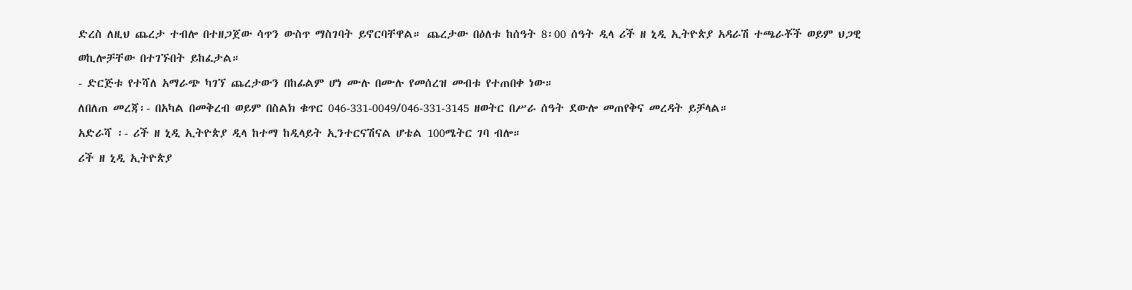ድረስ ለዚህ ጨረታ ተብሎ በተዘጋጀው ሳጥን ውስጥ ማስገባት ይኖርባቸዋል። ጨረታው በዕለቱ ከሰዓት 8፡00 ሰዓት ዲላ ሪች ዘ ኒዲ ኢትዮጵያ አዳራሽ ተጫራቾች ወይም ህጋዊ ወኪሎቻቸው በተገኙበት ይከፈታል።
- ድርጅቱ የተሻለ አማራጭ ካገኘ ጨረታውን በከፊልም ሆነ ሙሉ በሙሉ የመሰረዝ መብቱ የተጠበቀ ነው።
ለበለጠ መረጃ፡- በአካል በመቅረብ ወይም በስልክ ቁጥር 046-331-0049/046-331-3145 ዘወትር በሥራ ሰዓት ደውሎ መጠየቅና መረዳት ይቻላል።
አድራሻ ፡- ሪች ዘ ኒዲ ኢትዮጵያ ዲላ ከተማ ከዲላይት ኢንተርናሽናል ሆቴል 100ሜትር ገባ ብሎ።
ሪች ዘ ኒዲ ኢትዮጵያ